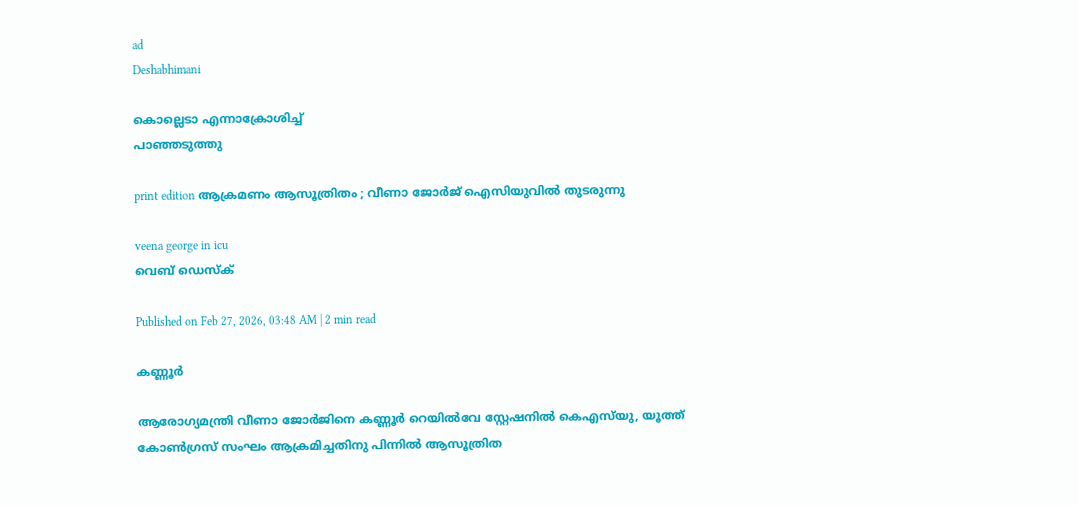ad
Deshabhimani

കൊല്ലെടാ എന്നാക്രോശിച്ച്‌
പാഞ്ഞടുത്തു

print edition ആക്രമണം ആസൂത്രിതം ; വീണാ ജോർജ്‌ ഐസിയുവിൽ തുടരുന്നു

veena george in icu
വെബ് ഡെസ്ക്

Published on Feb 27, 2026, 03:48 AM | 2 min read

കണ്ണൂർ

ആരോഗ്യമന്ത്രി വീണാ ജോർജിനെ കണ്ണൂർ റെയിൽവേ സ്റ്റേഷനിൽ കെഎസ്‌യു, യൂത്ത്‌ കോൺഗ്രസ്‌ സംഘം ആക്രമിച്ചതിനു പിന്നിൽ ആസൂത്രിത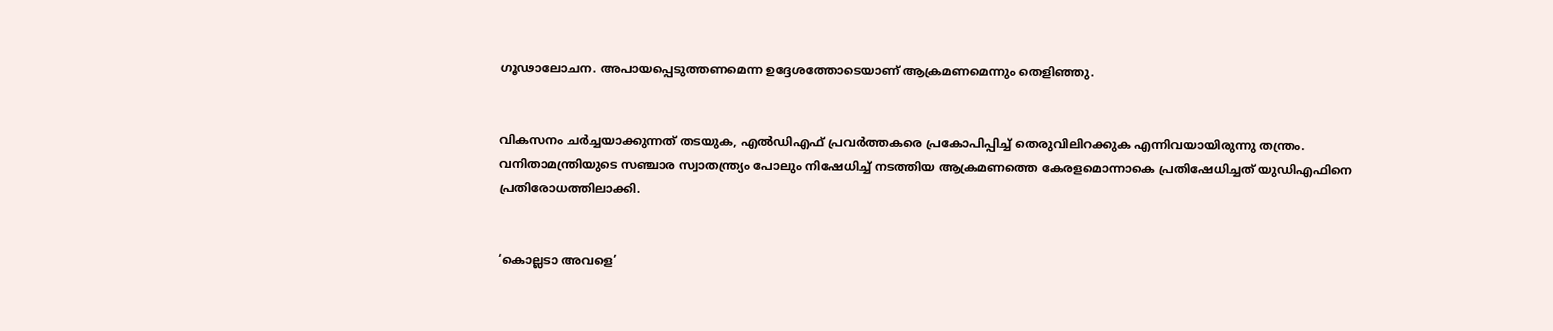ഗൂഢാലോചന. അപായപ്പെടുത്തണമെന്ന ഉദ്ദേശത്തോടെയാണ്‌ ആക്രമണമെന്നും തെളിഞ്ഞു.


വികസനം ചർച്ചയാക്കുന്നത്‌ തടയുക, എൽഡിഎഫ്‌ പ്രവർത്തകരെ പ്രകോപിപ്പിച്ച്‌ തെരുവിലിറക്കുക എന്നിവയായിരുന്നു തന്ത്രം. വനിതാമന്ത്രിയുടെ സഞ്ചാര സ്വാതന്ത്ര്യം പോലും നിഷേധിച്ച്‌ നടത്തിയ ആക്രമണത്തെ കേരളമൊന്നാകെ പ്രതിഷേധിച്ചത്‌ യുഡിഎഫിനെ പ്രതിരോധത്തിലാക്കി.


‘കൊല്ലടാ അവളെ’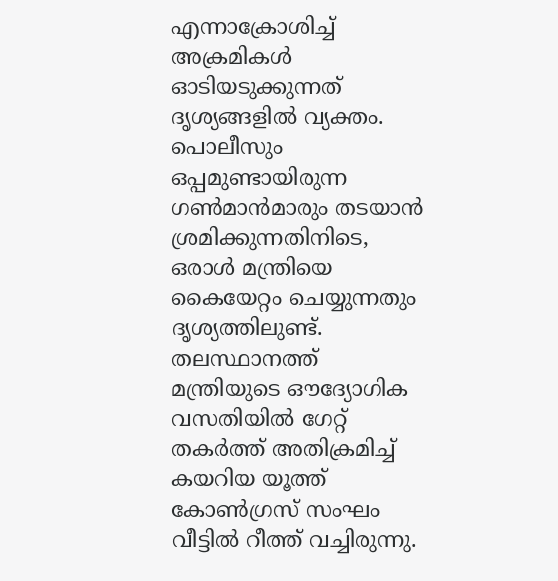എന്നാക്രോശിച്ച്‌ അക്രമികൾ ഓടിയടുക്കുന്നത്‌ ദൃശ്യങ്ങളിൽ വ്യക്തം. പൊലീസും ഒപ്പമുണ്ടായിരുന്ന ഗൺമാൻമാരും തടയാൻ ശ്രമിക്കുന്നതിനിടെ, ഒരാൾ മന്ത്രിയെ കൈയേറ്റം ചെയ്യുന്നതും ദൃശ്യത്തിലുണ്ട്‌. തലസ്ഥാനത്ത്‌ മന്ത്രിയുടെ ഒ‍ൗദ്യോഗിക വസതിയിൽ ഗേറ്റ്‌ തകർത്ത്‌ അതിക്രമിച്ച്‌ കയറിയ യൂത്ത്‌ കോൺഗ്രസ്‌ സംഘം വീട്ടിൽ റീത്ത്‌ വച്ചിരുന്നു.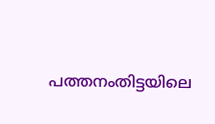പത്തനംതിട്ടയിലെ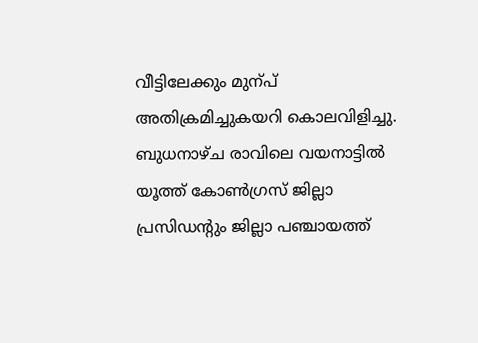വീട്ടിലേക്കും മുന്പ്‌ അതിക്രമിച്ചുകയറി കൊലവിളിച്ചു. ബുധനാഴ്‌ച രാവിലെ വയനാട്ടിൽ യൂത്ത്‌ കോൺഗ്രസ്‌ ജില്ലാ പ്രസിഡന്റും ജില്ലാ പഞ്ചായത്ത്‌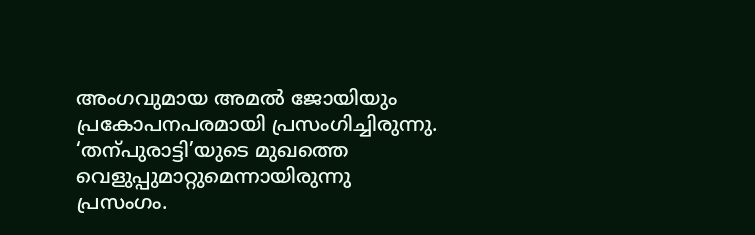അംഗവുമായ അമൽ ജോയിയും പ്രകോപനപരമായി പ്രസംഗിച്ചിരുന്നു. ‘തന്പുരാട്ടി’യുടെ മുഖത്തെ വെളുപ്പുമാറ്റുമെന്നായിരുന്നു പ്രസംഗം.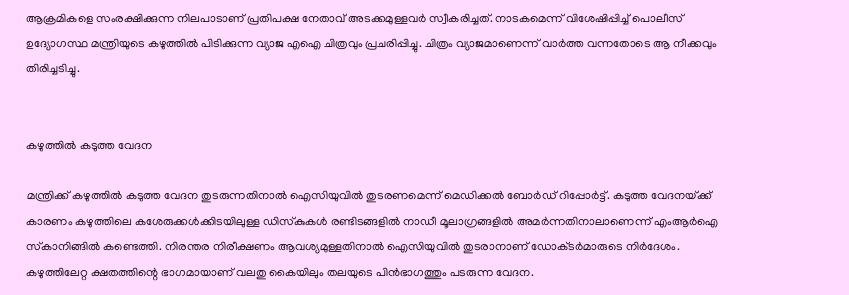ആക്രമികളെ സംരക്ഷിക്കുന്ന നിലപാടാണ്‌ പ്രതിപക്ഷ നേതാവ്‌ അടക്കമുള്ളവർ സ്വീകരിച്ചത്‌. നാടകമെന്ന്‌ വിശേഷിപ്പിച്ച്‌ പൊലീസ്‌ ഉദ്യോഗസ്ഥ മന്ത്രിയുടെ കഴുത്തിൽ പിടിക്കുന്ന വ്യാജ എഐ ചിത്രവും പ്രചരിപ്പിച്ചു. ചിത്രം വ്യാജമാണെന്ന്‌ വാർത്ത വന്നതോടെ ആ നീക്കവും തിരിച്ചടിച്ചു.


കഴുത്തിൽ കടുത്ത വേദന

മന്ത്രിക്ക്‌ കഴുത്തിൽ കടുത്ത വേദന തുടരുന്നതിനാൽ ഐസിയുവിൽ തുടരണമെന്ന്‌ മെഡിക്കൽ ബോർഡ്‌ റിപ്പോർട്ട്‌. കടുത്ത വേദനയ്‌ക്ക്‌ കാരണം കഴുത്തിലെ കശേരുക്കൾക്കിടയിലുള്ള ഡിസ്‌കുകൾ രണ്ടിടങ്ങളിൽ നാഡീ മൂലാഗ്രങ്ങളിൽ അമർന്നതിനാലാണെന്ന്‌ എംആർഐ സ്‌കാനിങ്ങിൽ കണ്ടെത്തി. നിരന്തര നിരീക്ഷണം ആവശ്യമുള്ളതിനാൽ ഐസിയുവിൽ തുടരാനാണ്‌ ഡോക്‌ടർമാരുടെ നിർദേശം. കഴുത്തിലേറ്റ ക്ഷതത്തിന്റെ ഭാഗമായാണ്‌ വലതു കൈയിലും തലയുടെ പിൻഭാഗത്തും പടരുന്ന വേദന.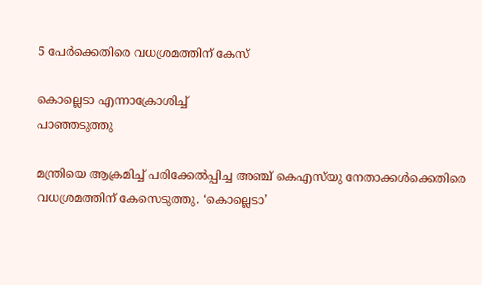5 പേർക്കെതിരെ വധശ്രമത്തിന്‌ കേസ്‌

കൊല്ലെടാ എന്നാക്രോശിച്ച്‌
പാഞ്ഞടുത്തു

മന്ത്രിയെ ആക്രമിച്ച്‌ പരിക്കേൽപ്പിച്ച അഞ്ച്‌ കെഎസ്‌യു നേതാക്കൾക്കെതിരെ വധശ്രമത്തിന്‌ കേസെടുത്തു. ‘കൊല്ലെടാ’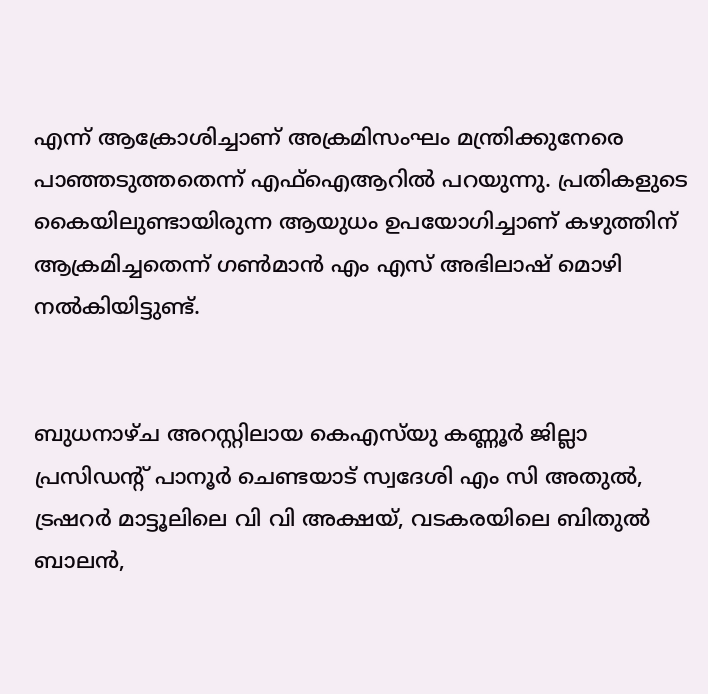എന്ന്‌ ആക്രോശിച്ചാണ്‌ അക്രമിസംഘം മന്ത്രിക്കുനേരെ പാഞ്ഞടുത്തതെന്ന്‌ എഫ്‌ഐആറിൽ പറയുന്നു. പ്രതികളുടെ കൈയിലുണ്ടായിരുന്ന ആയുധം ഉപയോഗിച്ചാണ്‌ കഴുത്തിന്‌ ആക്രമിച്ചതെന്ന്‌ ഗൺമാൻ എം എസ്‌ അഭിലാഷ്‌ മൊഴി നൽകിയിട്ടുണ്ട്‌.


ബുധനാഴ്‌ച അറസ്റ്റിലായ കെഎസ്‌യു കണ്ണൂർ ജില്ലാ പ്രസിഡന്റ്‌ പാനൂർ ചെണ്ടയാട്‌ സ്വദേശി എം സി അതുൽ, ട്രഷറർ മാട്ടൂലിലെ വി വി അക്ഷയ്‌, വടകരയിലെ ബിതുൽ ബാലൻ,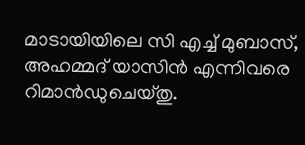മാടായിയിലെ സി എച്ച്‌ മുബാസ്‌, അഹമ്മദ്‌ യാസിൻ എന്നിവരെ റിമാൻഡുചെയ്‌തു.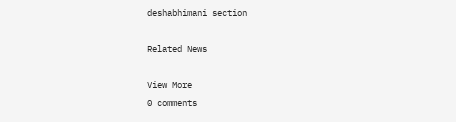deshabhimani section

Related News

View More
0 comments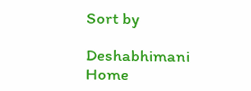Sort by

Deshabhimani
Home